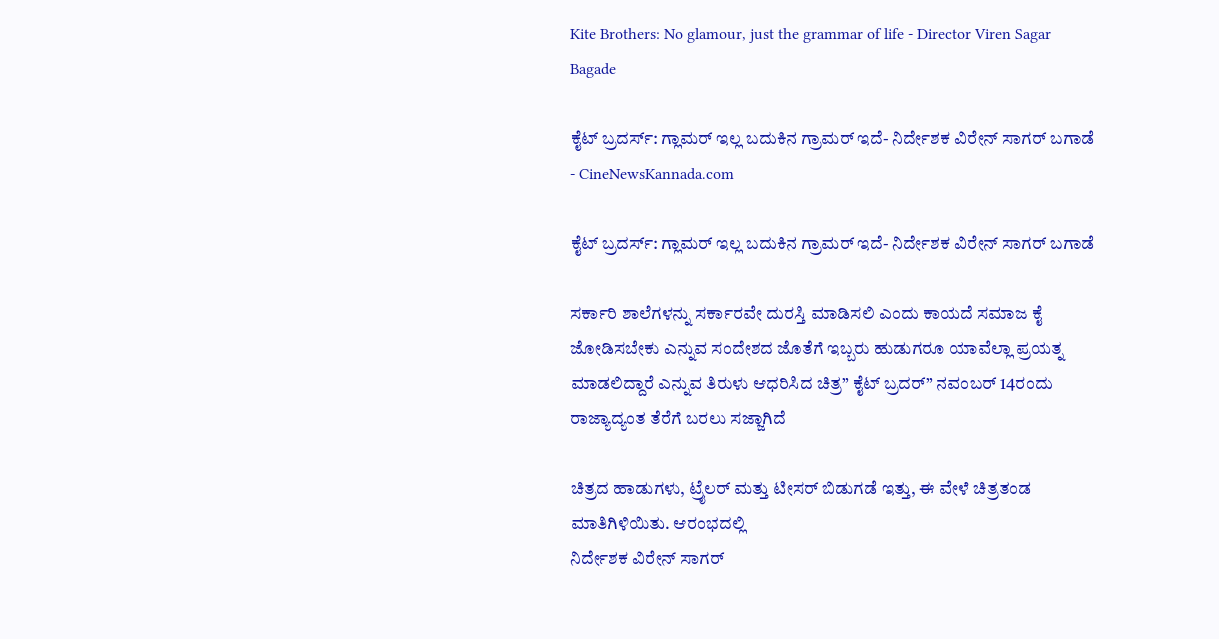Kite Brothers: No glamour, just the grammar of life - Director Viren Sagar Bagade

ಕೈಟ್ ಬ್ರದರ್ಸ್: ಗ್ಲಾಮರ್ ಇಲ್ಲ ಬದುಕಿನ ಗ್ರಾಮರ್ ಇದೆ- ನಿರ್ದೇಶಕ ವಿರೇನ್ ಸಾಗರ್ ಬಗಾಡೆ - CineNewsKannada.com

ಕೈಟ್ ಬ್ರದರ್ಸ್: ಗ್ಲಾಮರ್ ಇಲ್ಲ ಬದುಕಿನ ಗ್ರಾಮರ್ ಇದೆ- ನಿರ್ದೇಶಕ ವಿರೇನ್ ಸಾಗರ್ ಬಗಾಡೆ

ಸರ್ಕಾರಿ ಶಾಲೆಗಳನ್ನು ಸರ್ಕಾರವೇ ದುರಸ್ತಿ ಮಾಡಿಸಲಿ ಎಂದು ಕಾಯದೆ ಸಮಾಜ ಕೈ ಜೋಡಿಸಬೇಕು ಎನ್ನುವ ಸಂದೇಶದ ಜೊತೆಗೆ ಇಬ್ಬರು ಹುಡುಗರೂ ಯಾವೆಲ್ಲಾ ಪ್ರಯತ್ನ ಮಾಡಲಿದ್ದಾರೆ ಎನ್ನುವ ತಿರುಳು ಆಧರಿಸಿದ ಚಿತ್ರ” ಕೈಟ್ ಬ್ರದರ್” ನವಂಬರ್ 14ರಂದು ರಾಜ್ಯಾದ್ಯಂತ ತೆರೆಗೆ ಬರಲು ಸಜ್ಜಾಗಿದೆ

ಚಿತ್ರದ ಹಾಡುಗಳು, ಟ್ರೈಲರ್ ಮತ್ತು ಟೀಸರ್ ಬಿಡುಗಡೆ ಇತ್ತು, ಈ ವೇಳೆ ಚಿತ್ರತಂಡ ಮಾತಿಗಿಳಿಯಿತು. ಆರಂಭದಲ್ಲಿ
ನಿರ್ದೇಶಕ ವಿರೇನ್ ಸಾಗರ್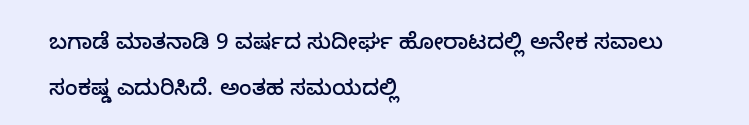ಬಗಾಡೆ ಮಾತನಾಡಿ 9 ವರ್ಷದ ಸುದೀರ್ಘ ಹೋರಾಟದಲ್ಲಿ ಅನೇಕ ಸವಾಲು ಸಂಕಷ್ಡ ಎದುರಿಸಿದೆ. ಅಂತಹ ಸಮಯದಲ್ಲಿ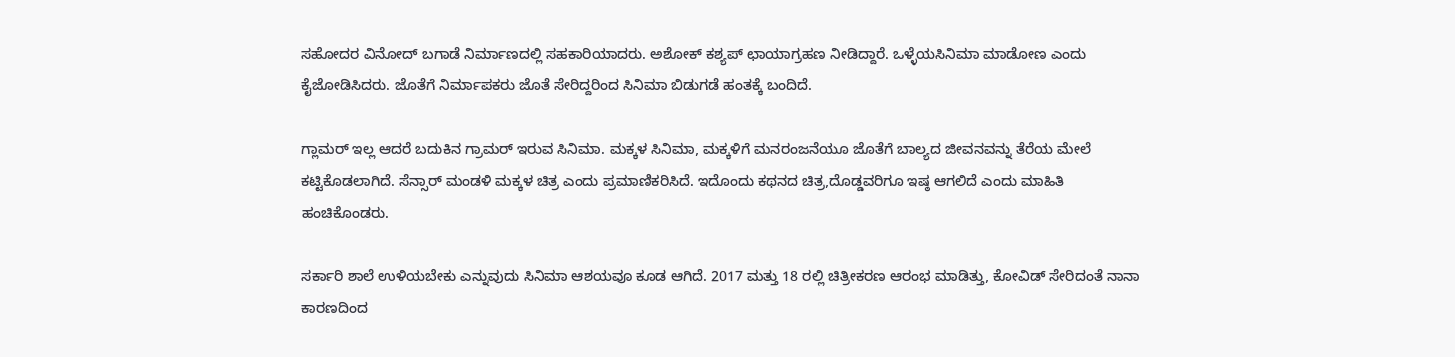ಸಹೋದರ ವಿನೋದ್ ಬಗಾಡೆ ನಿರ್ಮಾಣದಲ್ಲಿ ಸಹಕಾರಿಯಾದರು. ಅಶೋಕ್ ಕಶ್ಯಪ್ ಛಾಯಾಗ್ರಹಣ ನೀಡಿದ್ದಾರೆ. ಒಳ್ಳೆಯಸಿನಿಮಾ ಮಾಡೋಣ ಎಂದು ಕೈಜೋಡಿಸಿದರು. ಜೊತೆಗೆ ನಿರ್ಮಾಪಕರು ಜೊತೆ ಸೇರಿದ್ದರಿಂದ ಸಿನಿಮಾ ಬಿಡುಗಡೆ ಹಂತಕ್ಕೆ ಬಂದಿದೆ.

ಗ್ಲಾಮರ್ ಇಲ್ಲ ಆದರೆ ಬದುಕಿನ ಗ್ರಾಮರ್ ಇರುವ ಸಿನಿಮಾ. ಮಕ್ಕಳ ಸಿನಿಮಾ, ಮಕ್ಕಳಿಗೆ ಮನರಂಜನೆಯೂ ಜೊತೆಗೆ ಬಾಲ್ಯದ ಜೀವನವನ್ನು ತೆರೆಯ ಮೇಲೆ ಕಟ್ಟಿಕೊಡಲಾಗಿದೆ. ಸೆನ್ಸಾರ್ ಮಂಡಳಿ ಮಕ್ಕಳ ಚಿತ್ರ ಎಂದು ಪ್ರಮಾಣಿಕರಿಸಿದೆ. ಇದೊಂದು ಕಥನದ ಚಿತ್ರ,ದೊಡ್ಡವರಿಗೂ ಇಷ್ಠ ಆಗಲಿದೆ ಎಂದು ಮಾಹಿತಿ ಹಂಚಿಕೊಂಡರು.

ಸರ್ಕಾರಿ ಶಾಲೆ ಉಳಿಯಬೇಕು ಎನ್ನುವುದು ಸಿನಿಮಾ ಆಶಯವೂ ಕೂಡ ಆಗಿದೆ. 2017 ಮತ್ತು 18 ರಲ್ಲಿ ಚಿತ್ರೀಕರಣ ಆರಂಭ ಮಾಡಿತ್ತು, ಕೋವಿಡ್ ಸೇರಿದಂತೆ ನಾನಾ ಕಾರಣದಿಂದ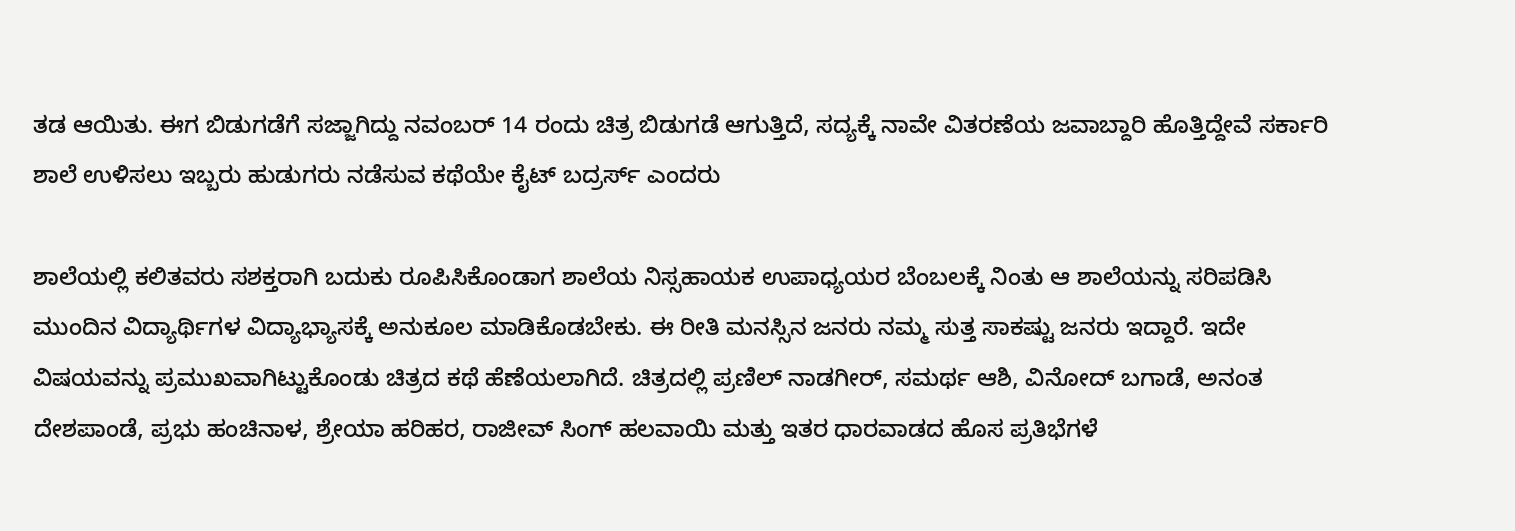ತಡ ಆಯಿತು. ಈಗ ಬಿಡುಗಡೆಗೆ ಸಜ್ಜಾಗಿದ್ದು ನವಂಬರ್ 14 ರಂದು ಚಿತ್ರ ಬಿಡುಗಡೆ ಆಗುತ್ತಿದೆ, ಸದ್ಯಕ್ಕೆ ನಾವೇ ವಿತರಣೆಯ ಜವಾಬ್ದಾರಿ ಹೊತ್ತಿದ್ದೇವೆ ಸರ್ಕಾರಿ ಶಾಲೆ ಉಳಿಸಲು ಇಬ್ಬರು ಹುಡುಗರು ನಡೆಸುವ ಕಥೆಯೇ ಕೈಟ್ ಬದ್ರರ್ಸ್ ಎಂದರು

ಶಾಲೆಯಲ್ಲಿ ಕಲಿತವರು ಸಶಕ್ತರಾಗಿ ಬದುಕು ರೂಪಿಸಿಕೊಂಡಾಗ ಶಾಲೆಯ ನಿಸ್ಸಹಾಯಕ ಉಪಾಧ್ಯಯರ ಬೆಂಬಲಕ್ಕೆ ನಿಂತು ಆ ಶಾಲೆಯನ್ನು ಸರಿಪಡಿಸಿ ಮುಂದಿನ ವಿದ್ಯಾರ್ಥಿಗಳ ವಿದ್ಯಾಭ್ಯಾಸಕ್ಕೆ ಅನುಕೂಲ ಮಾಡಿಕೊಡಬೇಕು. ಈ ರೀತಿ ಮನಸ್ಸಿನ ಜನರು ನಮ್ಮ ಸುತ್ತ ಸಾಕಷ್ಟು ಜನರು ಇದ್ದಾರೆ. ಇದೇ ವಿಷಯವನ್ನು ಪ್ರಮುಖವಾಗಿಟ್ಟುಕೊಂಡು ಚಿತ್ರದ ಕಥೆ ಹೆಣೆಯಲಾಗಿದೆ. ಚಿತ್ರದಲ್ಲಿ ಪ್ರಣಿಲ್ ನಾಡಗೀರ್, ಸಮರ್ಥ ಆಶಿ, ವಿನೋದ್ ಬಗಾಡೆ, ಅನಂತ ದೇಶಪಾಂಡೆ, ಪ್ರಭು ಹಂಚಿನಾಳ, ಶ್ರೇಯಾ ಹರಿಹರ, ರಾಜೀವ್ ಸಿಂಗ್ ಹಲವಾಯಿ ಮತ್ತು ಇತರ ಧಾರವಾಡದ ಹೊಸ ಪ್ರತಿಭೆಗಳೆ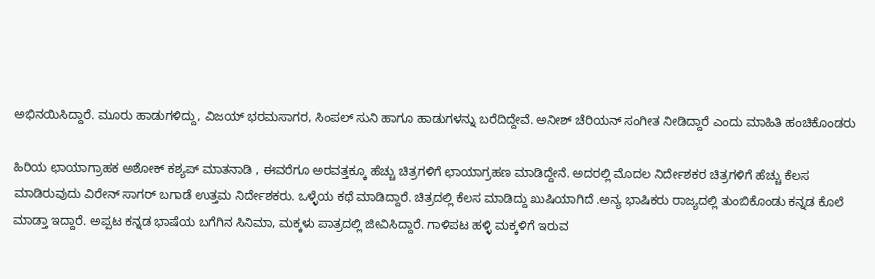ಅಭಿನಯಿಸಿದ್ದಾರೆ. ಮೂರು ಹಾಡುಗಳಿದ್ದು, ವಿಜಯ್ ಭರಮಸಾಗರ, ಸಿಂಪಲ್ ಸುನಿ ಹಾಗೂ ಹಾಡುಗಳನ್ನು ಬರೆದಿದ್ದೇವೆ. ಅನೀಶ್ ಚೆರಿಯನ್ ಸಂಗೀತ ನೀಡಿದ್ದಾರೆ ಎಂದು ಮಾಹಿತಿ ಹಂಚಿಕೊಂಡರು

ಹಿರಿಯ ಛಾಯಾಗ್ರಾಹಕ ಅಶೋಕ್ ಕಶ್ಯಪ್ ಮಾತನಾಡಿ , ಈವರೆಗೂ ಅರವತ್ತಕ್ಕೂ ಹೆಚ್ಚು ಚಿತ್ರಗಳಿಗೆ ಛಾಯಾಗ್ರಹಣ ಮಾಡಿದ್ದೇನೆ. ಅದರಲ್ಲಿ ಮೊದಲ ನಿರ್ದೇಶಕರ ಚಿತ್ರಗಳಿಗೆ ಹೆಚ್ಚು ಕೆಲಸ ಮಾಡಿರುವುದು ವಿರೇನ್ ಸಾಗರ್ ಬಗಾಡೆ ಉತ್ತಮ ನಿರ್ದೇಶಕರು. ಒಳ್ಳೆಯ ಕಥೆ ಮಾಡಿದ್ದಾರೆ. ಚಿತ್ರದಲ್ಲಿ ಕೆಲಸ ಮಾಡಿದ್ದು ಖುಷಿಯಾಗಿದೆ .ಅನ್ಯ ಭಾಷಿಕರು ರಾಜ್ಯದಲ್ಲಿ ತುಂಬಿಕೊಂಡು ಕನ್ನಡ ಕೊಲೆ ಮಾಡ್ತಾ ಇದ್ದಾರೆ. ಅಪ್ಪಟ ಕನ್ನಡ ಭಾಷೆಯ ಬಗೆಗಿನ ಸಿನಿಮಾ, ಮಕ್ಕಳು ಪಾತ್ರದಲ್ಲಿ ಜೀವಿಸಿದ್ದಾರೆ. ಗಾಳಿಪಟ ಹಳ್ಳಿ ಮಕ್ಕಳಿಗೆ ಇರುವ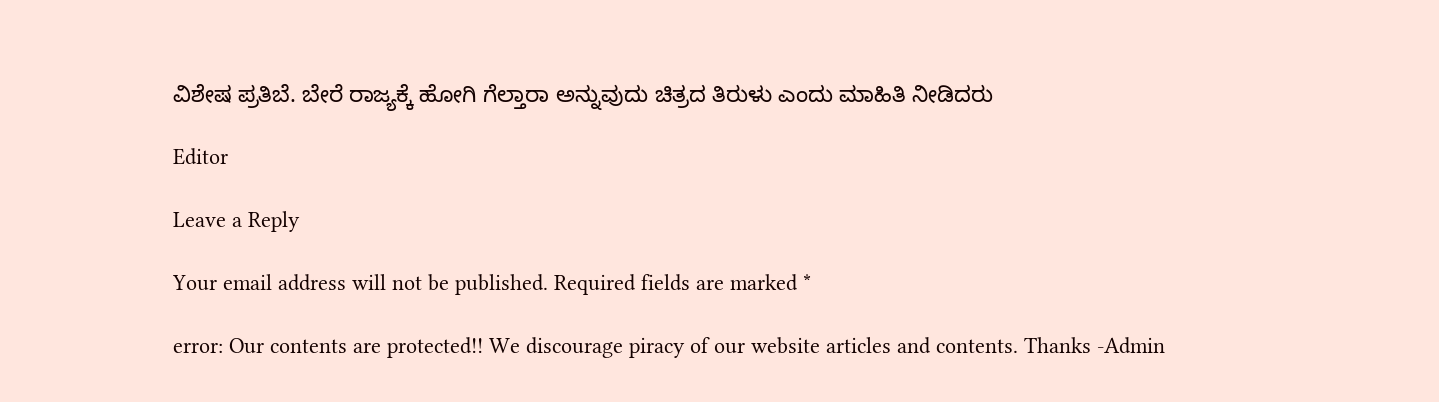ವಿಶೇಷ ಪ್ರತಿಬೆ. ಬೇರೆ ರಾಜ್ಯಕ್ಕೆ ಹೋಗಿ ಗೆಲ್ತಾರಾ ಅನ್ನುವುದು ಚಿತ್ರದ ತಿರುಳು ಎಂದು ಮಾಹಿತಿ ನೀಡಿದರು

Editor

Leave a Reply

Your email address will not be published. Required fields are marked *

error: Our contents are protected!! We discourage piracy of our website articles and contents. Thanks -Admin